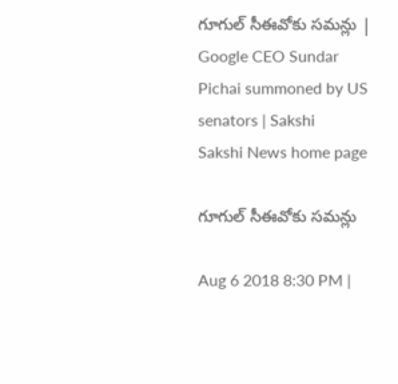గూగుల్‌ సీఈవోకు సమన్లు | Google CEO Sundar Pichai summoned by US senators | Sakshi
Sakshi News home page

గూగుల్‌ సీఈవోకు సమన్లు

Aug 6 2018 8:30 PM |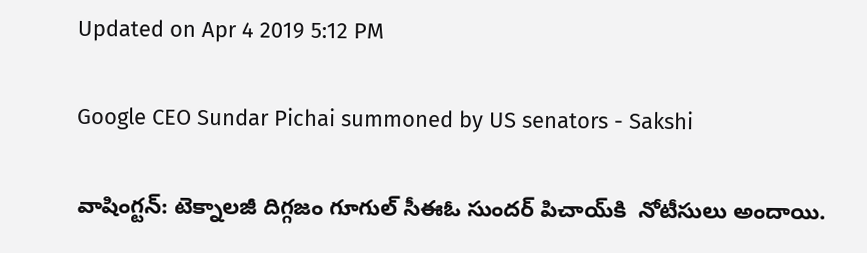Updated on Apr 4 2019 5:12 PM

Google CEO Sundar Pichai summoned by US senators - Sakshi

వాషింగ్టన్‌: టెక్నాలజీ దిగ్గజం గూగుల్ సీఈఓ సుందర్ పిచాయ్‌కి  నోటీసులు అందాయి.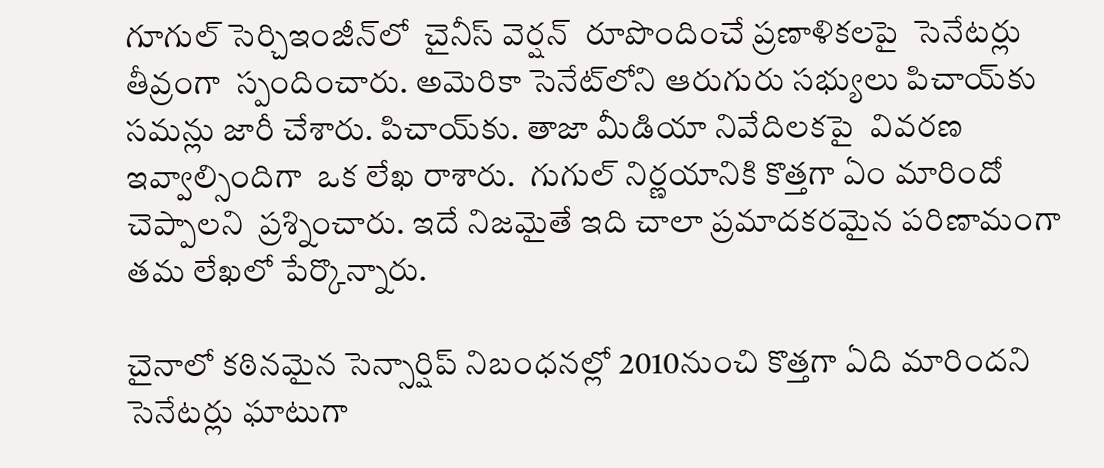గూగుల్‌ సెర్చిఇంజీన్‌లో  చైనీస్ వెర్షన్‌  రూపొందించే ప్రణాళికలపై  సెనేటర్లు తీవ్రంగా  స్పందించారు. అమెరికా సెనేట్‌లోని ఆరుగురు సభ్యులు పిచాయ్‌కు సమన్లు జారీ చేశారు. పిచాయ్‌కు. తాజా మీడియా నివేదిలకపై  వివరణ ఇవ్వాల్సిందిగా  ఒక లేఖ రాశారు.  గుగుల్‌ నిర్ణయానికి కొత్తగా ఏం మారిందో చెప్పాలని  ప్రశ్నించారు. ఇదే నిజమైతే ఇది చాలా ప్రమాదకరమైన పరిణామంగా తమ లేఖలో పేర్కొన్నారు.

చైనాలో కఠినమైన సెన్సార్షిప్ నిబంధనల్లో 2010నుంచి కొత్తగా ఏది మారిందని సెనేటర్లు ఘాటుగా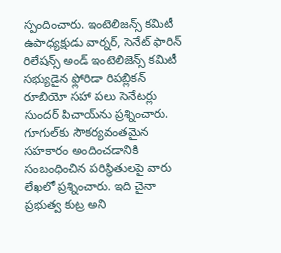స్పందించారు. ఇంటెలిజన్స్ కమిటీ ఉపాధ్యక్షుడు వార్నర్, సెనేట్ ఫారిన్ రిలేషన్స్ అండ్ ఇంటెలిజెన్స్ కమిటీ సభ్యుడైన ఫ్లోరిడా రిపబ్లికన్ రూబియో సహా పలు సెనేటర్లు   సుందర్‌ పిచాయ్‌ను ప్రశ్నించారు. గూగుల్‌కు సౌకర్యవంతమైన సహకారం అందించడానికి సంబంధించిన పరిస్థితులపై వారు లేఖలో ప్రశ్నించారు. ఇది చైనా ప్రభుత్వ కుట్ర అని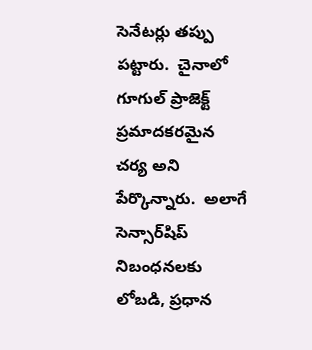సెనేటర్లు తప్పు పట్టారు.  చైనాలో గూగుల్‌ ప్రాజెక్ట్  ప్రమాదకరమైన చర్య అని  పేర్కొన్నారు.  అలాగే సెన్సార్‌షిప్‌ నిబంధనలకు లోబడి, ప్రధాన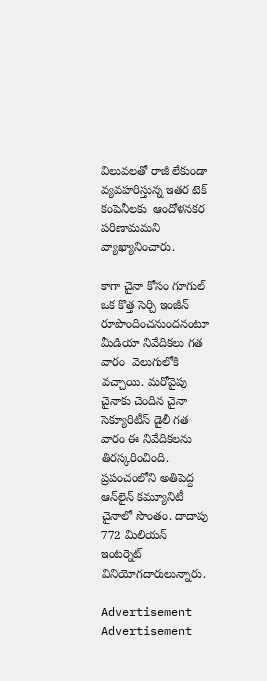విలువలతో రాజీ లేకుండా వ్యవహరిస్తున్న ఇతర టెక్‌ కంపెనీలకు  ఆందోళనకర పరిణామమని వ్యాఖ్యానించారు.

కాగా చైనా కోసం గూగుల్‌ ఒక కొత్త సెర్చి ఇంజీన్‌ రూపొందించనుందనంటూ మీడియా నివేదికలు గత వారం  వెలుగులోకి వచ్చాయి. మరోవైపు  చైనాకు చెందిన చైనా సెక్యూరిటీస్ డైలీ గత వారం ఈ నివేదికలను తిరస్కరించింది.  ప్రపంచంలోని అతిపెద్ద ఆన్‌లైన్‌ కమ్యూనిటీ చైనాలో సొంతం. దాదాపు 772 మిలియన్ ఇంటర్నెట్ వినియోగదారులున్నారు.

Advertisement
Advertisement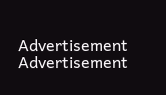Advertisement
Advertisement